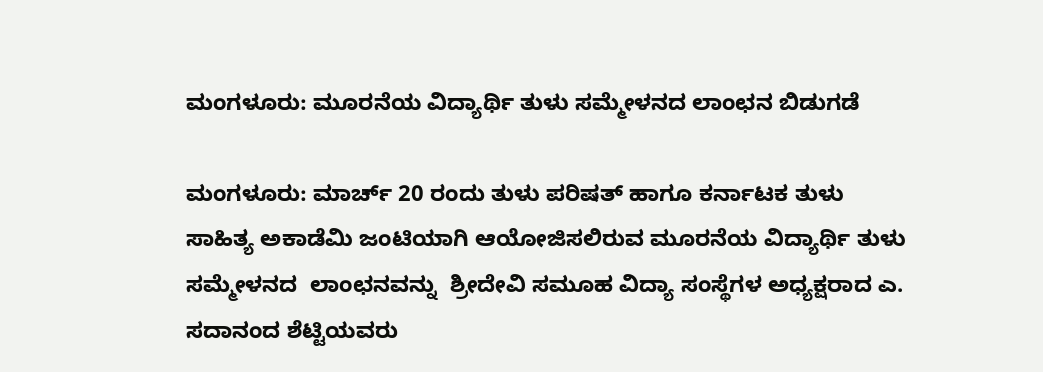ಮಂಗಳೂರು: ಮೂರನೆಯ ವಿದ್ಯಾರ್ಥಿ ತುಳು ಸಮ್ಮೇಳನದ ಲಾಂಛನ ಬಿಡುಗಡೆ

ಮಂಗಳೂರು: ಮಾರ್ಚ್ 20 ರಂದು ತುಳು ಪರಿಷತ್ ಹಾಗೂ ಕರ್ನಾಟಕ ತುಳು ಸಾಹಿತ್ಯ ಅಕಾಡೆಮಿ ಜಂಟಿಯಾಗಿ ಆಯೋಜಿಸಲಿರುವ ಮೂರನೆಯ ವಿದ್ಯಾರ್ಥಿ ತುಳು  ಸಮ್ಮೇಳನದ  ಲಾಂಛನವನ್ನು  ಶ್ರೀದೇವಿ ಸಮೂಹ ವಿದ್ಯಾ ಸಂಸ್ಥೆಗಳ ಅಧ್ಯಕ್ಷರಾದ ಎ. ಸದಾನಂದ ಶೆಟ್ಟಿಯವರು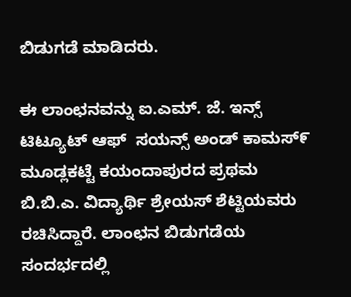ಬಿಡುಗಡೆ ಮಾಡಿದರು.

ಈ ಲಾಂಛನವನ್ನು ಐ.ಎಮ್. ಜೆ. ಇನ್ಸ್ ಟಿಟ್ಯೂಟ್ ಆಫ್  ಸಯನ್ಸ್ ಅಂಡ್ ಕಾಮಸ್೯ ಮೂಡ್ಲಕಟ್ಟೆ ಕಯಂದಾಪುರದ ಪ್ರಥಮ ಬಿ.ಬಿ.ಎ. ವಿದ್ಯಾರ್ಥಿ ಶ್ರೇಯಸ್ ಶೆಟ್ಟಿಯವರು ರಚಿಸಿದ್ದಾರೆ. ಲಾಂಛನ ಬಿಡುಗಡೆಯ ಸಂದರ್ಭದಲ್ಲಿ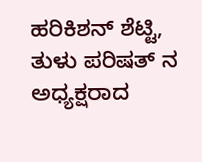ಹರಿಕಿಶನ್ ಶೆಟ್ಟಿ, ತುಳು ಪರಿಷತ್ ನ ಅಧ್ಯಕ್ಷರಾದ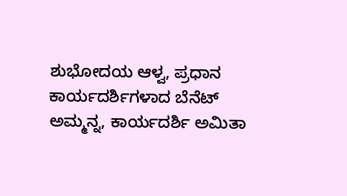ಶುಭೋದಯ ಆಳ್ವ, ಪ್ರಧಾನ ಕಾರ್ಯದರ್ಶಿಗಳಾದ ಬೆನೆಟ್ ಅಮ್ಮನ್ನ, ಕಾರ್ಯದರ್ಶಿ ಅಮಿತಾ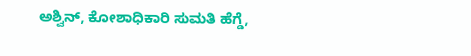ಅಶ್ವಿನ್, ಕೋಶಾಧಿಕಾರಿ ಸುಮತಿ ಹೆಗ್ಡೆ,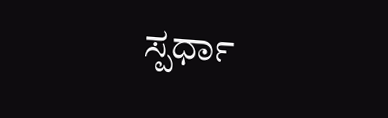ಸ್ಪರ್ಧಾ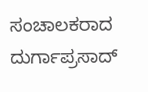ಸಂಚಾಲಕರಾದ ದುರ್ಗಾಪ್ರಸಾದ್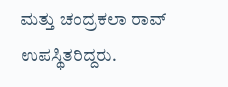ಮತ್ತು ಚಂದ್ರಕಲಾ ರಾವ್ ಉಪಸ್ಥಿತರಿದ್ದರು.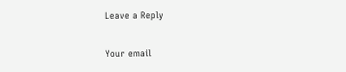Leave a Reply

Your email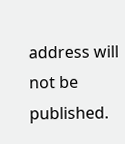address will not be published.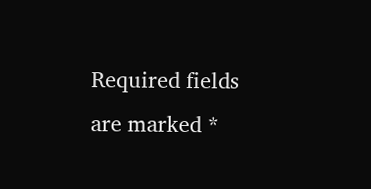Required fields are marked *